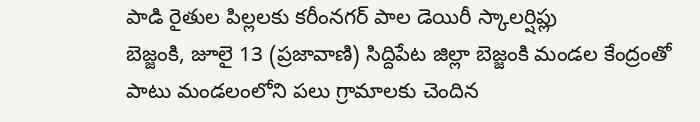పాడి రైతుల పిల్లలకు కరీంనగర్ పాల డెయిరీ స్కాలర్షిప్లు
బెజ్జంకి, జూలై 13 (ప్రజావాణి) సిద్దిపేట జిల్లా బెజ్జంకి మండల కేంద్రంతో పాటు మండలంలోని పలు గ్రామాలకు చెందిన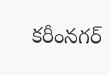కరీంనగర్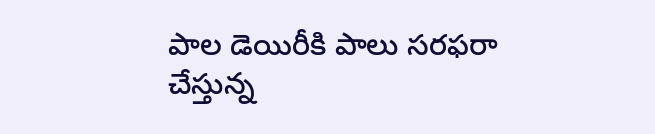పాల డెయిరీకి పాలు సరఫరా చేస్తున్న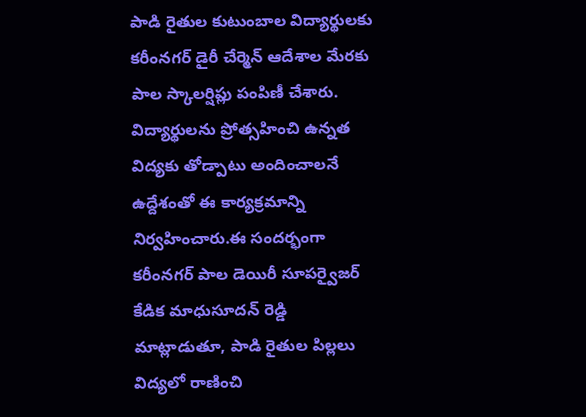పాడి రైతుల కుటుంబాల విద్యార్థులకు కరీంనగర్ డైరీ చేర్మెన్ ఆదేశాల మేరకు పాల స్కాలర్షిప్లు పంపిణీ చేశారు. విద్యార్థులను ప్రోత్సహించి ఉన్నత విద్యకు తోడ్పాటు అందించాలనే ఉద్దేశంతో ఈ కార్యక్రమాన్ని నిర్వహించారు.ఈ సందర్భంగా కరీంనగర్ పాల డెయిరీ సూపర్వైజర్ కేడిక మాధుసూదన్ రెడ్డి మాట్లాడుతూ, పాడి రైతుల పిల్లలు విద్యలో రాణించి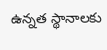ఉన్నత స్థానాలకు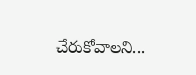చేరుకోవాలని...